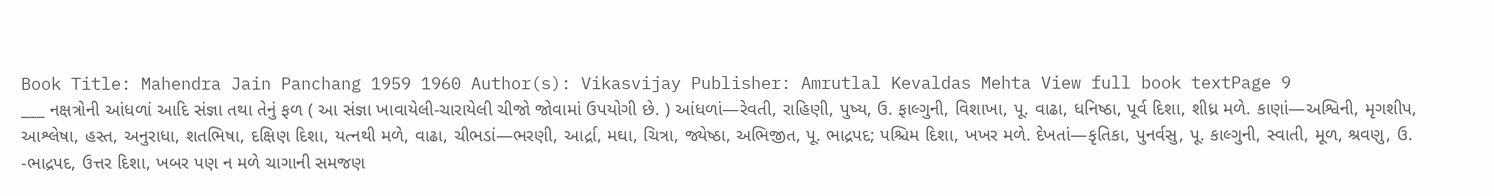Book Title: Mahendra Jain Panchang 1959 1960 Author(s): Vikasvijay Publisher: Amrutlal Kevaldas Mehta View full book textPage 9
___ નક્ષત્રોની આંધળાં આદિ સંજ્ઞા તથા તેનું ફળ ( આ સંજ્ઞા ખાવાયેલી-ચારાયેલી ચીજો જોવામાં ઉપયોગી છે. ) આંધળાં—રેવતી, રાહિણી, પુષ્ય, ઉ. ફાલ્ગુની, વિશાખા, પૂ. વાઢા, ધનિષ્ઠા, પૂર્વ દિશા, શીધ્ર મળે. કાણાં—અશ્વિની, મૃગશીપ, આશ્લેષા, હસ્ત, અનુરાધા, શતભિષા, દક્ષિણ દિશા, યત્નથી મળે, વાઢા, ચીભડાં—ભરણી, આર્દ્રા, મઘા, ચિત્રા, જ્યેષ્ઠા, અભિજીત, પૂ. ભાદ્રપદ; પશ્ચિમ દિશા, ખખર મળે. દેખતાં—કૃતિકા, પુનર્વસુ, પૂ. કાલ્ગુની, સ્વાતી, મૂળ, શ્રવણુ, ઉ. -ભાદ્રપદ, ઉત્તર દિશા, ખબર પણ ન મળે ચાગાની સમજણ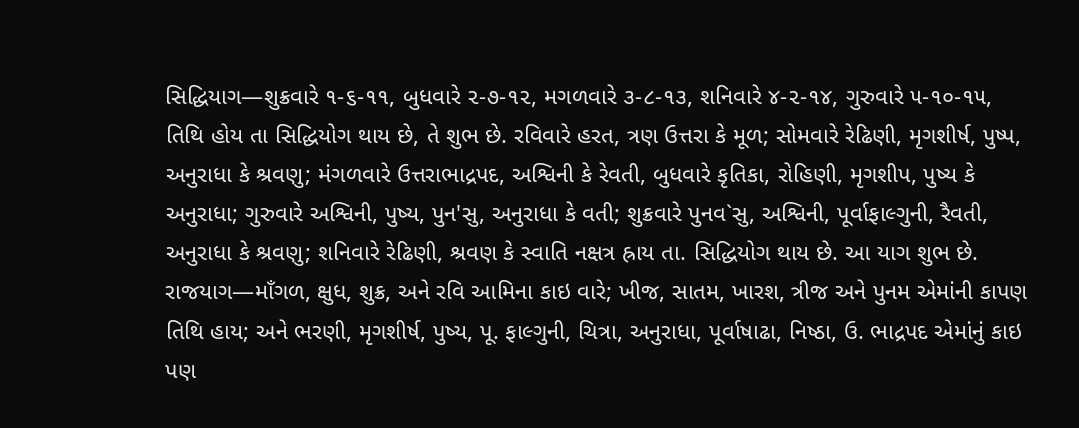સિદ્ધિયાગ—શુક્રવારે ૧-૬-૧૧, બુધવારે ૨-૭-૧૨, મગળવારે ૩-૮-૧૩, શનિવારે ૪-૨-૧૪, ગુરુવારે ૫-૧૦-૧૫, તિથિ હોય તા સિદ્ધિયોગ થાય છે, તે શુભ છે. રવિવારે હરત, ત્રણ ઉત્તરા કે મૂળ; સોમવારે રેઢિણી, મૃગશીર્ષ, પુષ્પ, અનુરાધા કે શ્રવણુ; મંગળવારે ઉત્તરાભાદ્રપદ, અશ્વિની કે રેવતી, બુધવારે કૃતિકા, રોહિણી, મૃગશીપ, પુષ્ય કે અનુરાધા; ગુરુવારે અશ્વિની, પુષ્ય, પુન'સુ, અનુરાધા કે વતી; શુક્રવારે પુનવ`સુ, અશ્વિની, પૂર્વાફાલ્ગુની, રૈવતી, અનુરાધા કે શ્રવણુ; શનિવારે રેઢિણી, શ્રવણ કે સ્વાતિ નક્ષત્ર હ્રાય તા. સિદ્ધિયોગ થાય છે. આ યાગ શુભ છે. રાજયાગ—માઁગળ, ક્ષુધ, શુક્ર, અને રવિ આમિના કાઇ વારે; ખીજ, સાતમ, ખારશ, ત્રીજ અને પુનમ એમાંની કાપણ તિથિ હાય; અને ભરણી, મૃગશીર્ષ, પુષ્ય, પૂ. ફાલ્ગુની, ચિત્રા, અનુરાધા, પૂર્વાષાઢા, નિષ્ઠા, ઉ. ભાદ્રપદ એમાંનું કાઇ પણ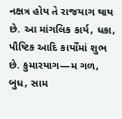નક્ષત્ર હોય તે રાજયાગ થાય છે. આ માંગલિક કાર્ય, ધકા, પૌષ્ટિક આદિ કાર્યોંમાં શુભ છે. કુમારયાગ—મ ગળ, બુધ, સામ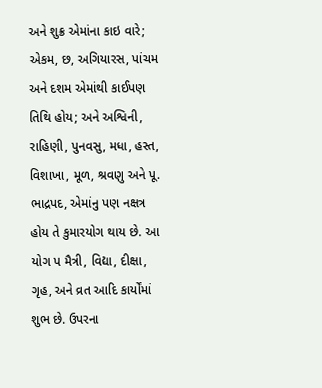અને શુક્ર એમાંના કાઇ વારે; એકમ, છ, અગિયારસ, પાંચમ અને દશમ એમાંથી કાઈપણ તિથિ હોય; અને અશ્વિની, રાહિણી, પુનવસુ, મધા, હસ્ત, વિશાખા, મૂળ, શ્રવણુ અને પૂ. ભાદ્રપદ, એમાંનુ પણ નક્ષત્ર હોય તે કુમારયોગ થાય છે. આ યોગ પ મૈત્રી, વિદ્યા, દીક્ષા, ગૃહ, અને વ્રત આદિ કાર્યોંમાં શુભ છે. ઉપરના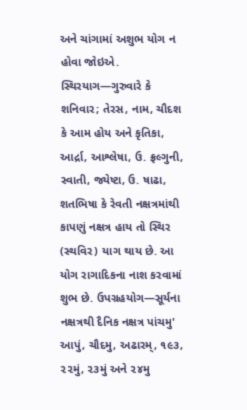અને ચાંગામાં અશુભ યોગ ન હોવા જોઇએ. સ્થિરયાગ—ગુરુવારે કે શનિવાર; તેરસ, નામ, ચૌદશ કે આમ હોય અને કૃતિકા, આર્દ્રા, આશ્લેષા, ઉ. ફ્રલ્ગુની, સ્વાતી, જ્યેષ્ટા, ઉ. ષાઢા, શતભિષા કે રેવતી નક્ષત્રમાંથી કાપણું નક્ષત્ર હાય તો સ્થિર (સ્થવિર) યાગ થાય છે. આ યોગ રાગાદિકના નાશ કરવામાં શુભ છે. ઉપગ્રહયોગ—સૂર્યના નક્ષત્રથી દૈનિક નક્ષત્ર પાંચમુ' આપું, ચૌદમુ, અઢારમ્, ૧૯૩, ૨૨મું, ૨૩મું અને ૨૪મુ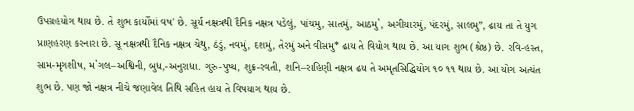ઉપગ્રહયોગ થાય છે. તે શુભ કાર્યોમાં વષ' છે. સૂર્ય નક્ષત્રથી દૈનિક નક્ષત્ર પડેલું, પાંચમુ, સાતમું, આઠમુ`, અગીયારમું, પંદરમું, સાલમુ”, ઢાય તા તે યુગ પ્રાણહરણ કરનારા છે. સૂ નક્ષત્રથી દૈનિક નક્ષત્ર ચેથુ, ઠંડું, નવમું, દશમું, તેરમું અને વીસમુ* ઢાય તે વિયોગ થાય છે. આ યાગ શુભ (શ્રેષ્ઠ) છે. રવિ-હસ્ત, સામ-મૃગશીષ, મ`ગલ–અશ્વિની, બુધ,-અનુરાધા. ગુરુ-પુષ્ય, શુક્ર-રવતી, શનિ–રાહિણી નક્ષત્ર ઢય તે અમૃતસિદ્ધિયોગ ૧૦ ૧૧ થાય છે. આ યોગ અત્યંત શુભ છે. પણ જો નક્ષત્ર નીચે જણાવેલ તિથિ સહિત હાય તે વિષયાગ થાય છે.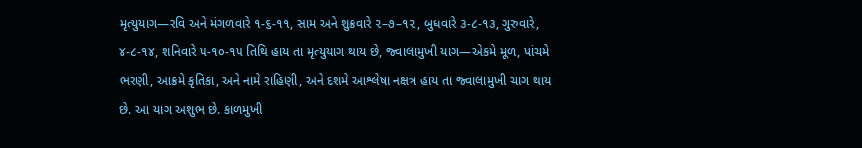મૃત્યુયાગ—રવિ અને મંગળવારે ૧-૬-૧૧, સામ અને શુક્રવારે ૨–૭–૧૨, બુધવારે ૩-૮-૧૩, ગુરુવારે, ૪-૮-૧૪, શનિવારે ૫-૧૦-૧૫ તિથિ હાય તા મૃત્યુયાગ થાય છે, જ્વાલામુખી યાગ—એકમે મૂળ, પાંચમે ભરણી, આક્રમે કૃતિકા, અને નામે રાહિણી, અને દશમે આશ્લેષા નક્ષત્ર હાય તા જ્વાલામુખી ચાગ થાય છે. આ યાગ અશુભ છે. કાળમુખી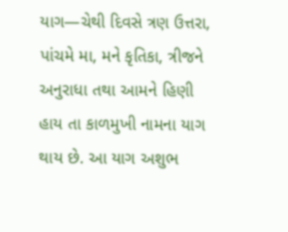યાગ—ચેથી દિવસે ત્રણ ઉત્તરા, પાંચમે મા, મને કૃતિકા, ત્રીજને અનુરાધા તથા આમને હિણી હાય તા કાળમુખી નામના યાગ થાય છે. આ યાગ અશુભ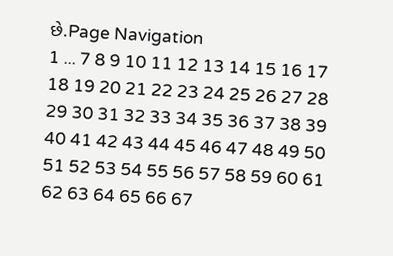છે.Page Navigation
1 ... 7 8 9 10 11 12 13 14 15 16 17 18 19 20 21 22 23 24 25 26 27 28 29 30 31 32 33 34 35 36 37 38 39 40 41 42 43 44 45 46 47 48 49 50 51 52 53 54 55 56 57 58 59 60 61 62 63 64 65 66 67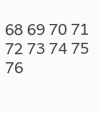68 69 70 71 72 73 74 75 76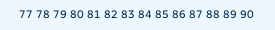77 78 79 80 81 82 83 84 85 86 87 88 89 90